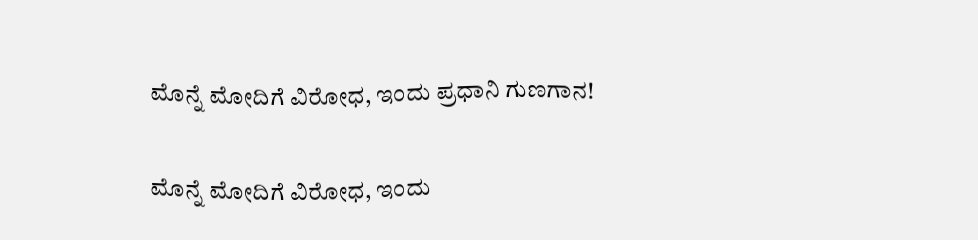ಮೊನ್ನೆ ಮೋದಿಗೆ ವಿರೋಧ, ಇಂದು ಪ್ರಧಾನಿ ಗುಣಗಾನ!

ಮೊನ್ನೆ ಮೋದಿಗೆ ವಿರೋಧ, ಇಂದು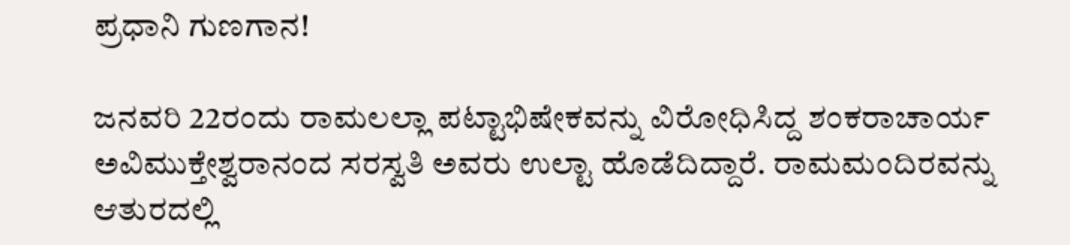ಪ್ರಧಾನಿ ಗುಣಗಾನ!

ಜನವರಿ 22ರಂದು ರಾಮಲಲ್ಲಾ ಪಟ್ಟಾಭಿಷೇಕವನ್ನು ವಿರೋಧಿಸಿದ್ದ ಶಂಕರಾಚಾರ್ಯ ಅವಿಮುಕ್ತೇಶ್ವರಾನಂದ ಸರಸ್ವತಿ ಅವರು ಉಲ್ಟಾ ಹೊಡೆದಿದ್ದಾರೆ. ರಾಮಮಂದಿರವನ್ನು ಆತುರದಲ್ಲಿ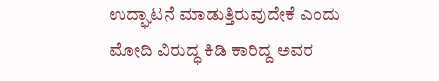ಉದ್ಘಾಟನೆ ಮಾಡುತ್ತಿರುವುದೇಕೆ ಎಂದು ಮೋದಿ ವಿರುದ್ಧ ಕಿಡಿ ಕಾರಿದ್ದ ಅವರ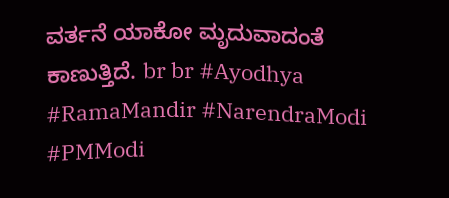ವರ್ತನೆ ಯಾಕೋ ಮೃದುವಾದಂತೆ ಕಾಣುತ್ತಿದೆ. br br #Ayodhya #RamaMandir #NarendraModi #PMModi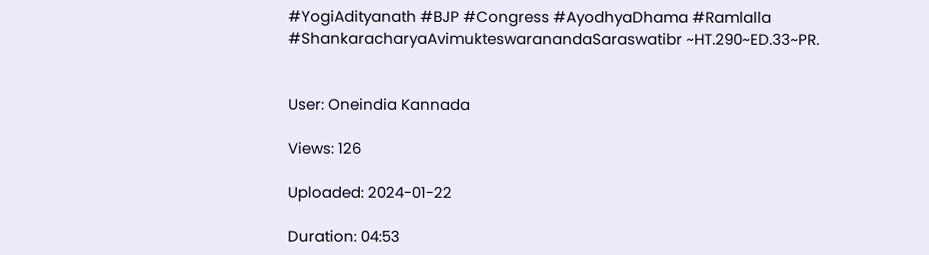#YogiAdityanath #BJP #Congress #AyodhyaDhama #Ramlalla #ShankaracharyaAvimukteswaranandaSaraswatibr ~HT.290~ED.33~PR.


User: Oneindia Kannada

Views: 126

Uploaded: 2024-01-22

Duration: 04:53